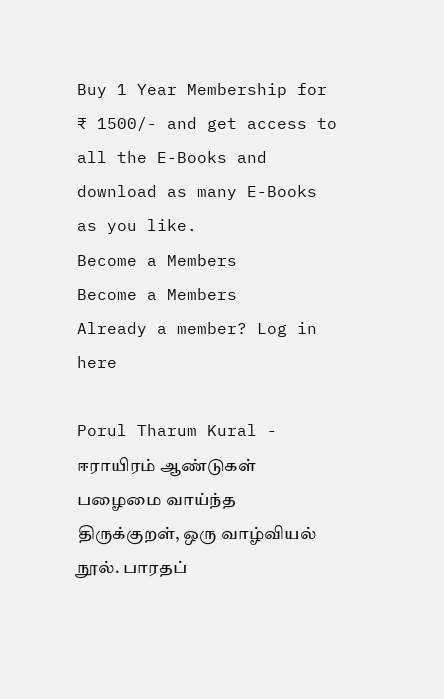Buy 1 Year Membership for ₹ 1500/- and get access to all the E-Books and download as many E-Books as you like.
Become a Members
Become a Members
Already a member? Log in here

Porul Tharum Kural - ஈராயிரம் ஆண்டுகள் பழைமை வாய்ந்த திருக்குறள், ஒரு வாழ்வியல் நூல். பாரதப்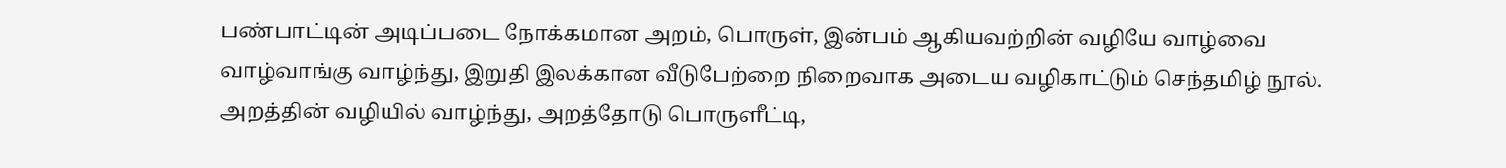பண்பாட்டின் அடிப்படை நோக்கமான அறம், பொருள், இன்பம் ஆகியவற்றின் வழியே வாழ்வை வாழ்வாங்கு வாழ்ந்து, இறுதி இலக்கான வீடுபேற்றை நிறைவாக அடைய வழிகாட்டும் செந்தமிழ் நூல். அறத்தின் வழியில் வாழ்ந்து, அறத்தோடு பொருளீட்டி,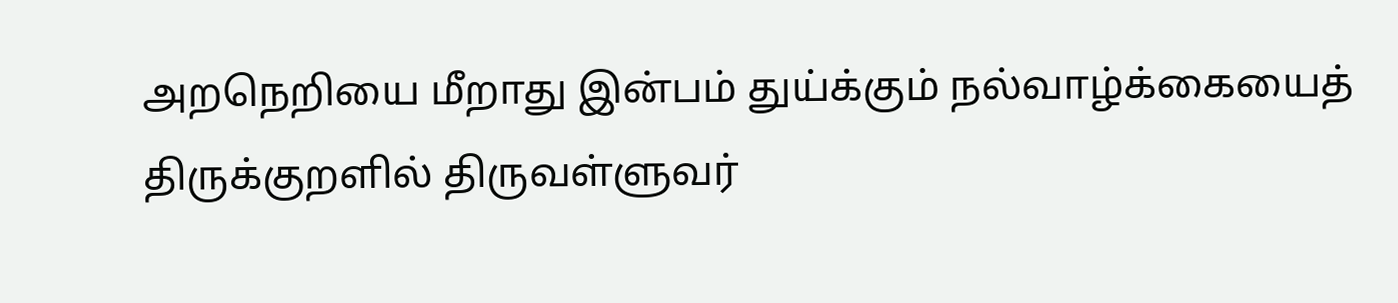அறநெறியை மீறாது இன்பம் துய்க்கும் நல்வாழ்க்கையைத் திருக்குறளில் திருவள்ளுவர்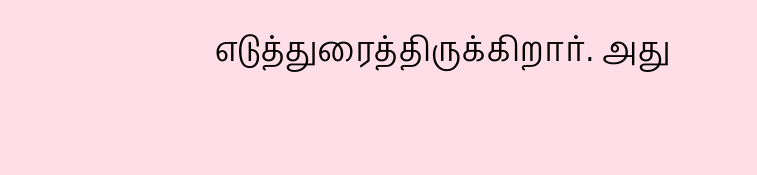எடுத்துரைத்திருக்கிறார். அது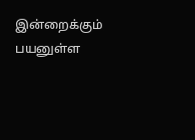இன்றைக்கும் பயனுள்ள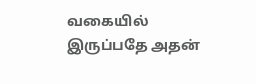வகையில் இருப்பதே அதன்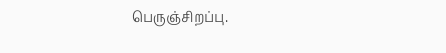பெருஞ்சிறப்பு.